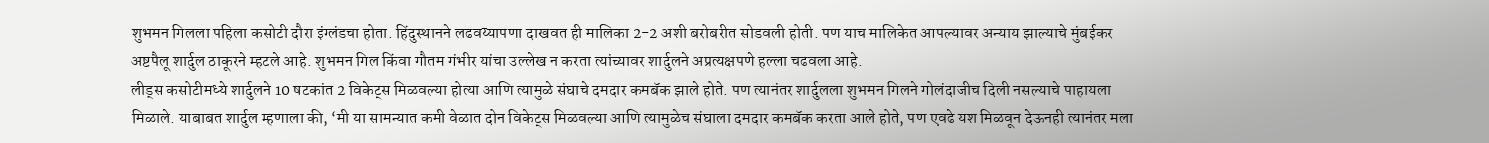शुभमन गिलला पहिला कसोटी दौरा इंग्लंडचा होता. हिंदुस्थानने लढवय्यापणा दाखवत ही मालिका 2-2 अशी बरोबरीत सोडवली होती. पण याच मालिकेत आपल्यावर अन्याय झाल्याचे मुंबईकर अष्टपैलू शार्दुल ठाकूरने म्हटले आहे. शुभमन गिल किंवा गौतम गंभीर यांचा उल्लेख न करता त्यांच्यावर शार्दुलने अप्रत्यक्षपणे हल्ला चढवला आहे.
लीड्स कसोटीमध्ये शार्दुलने 10 षटकांत 2 विकेट्स मिळवल्या होत्या आणि त्यामुळे संघाचे दमदार कमबॅक झाले होते. पण त्यानंतर शार्दुलला शुभमन गिलने गोलंदाजीच दिली नसल्याचे पाहायला मिळाले. याबाबत शार्दुल म्हणाला की, ‘मी या सामन्यात कमी वेळात दोन विकेट्स मिळवल्या आणि त्यामुळेच संघाला दमदार कमबॅक करता आले होते, पण एवढे यश मिळवून देऊनही त्यानंतर मला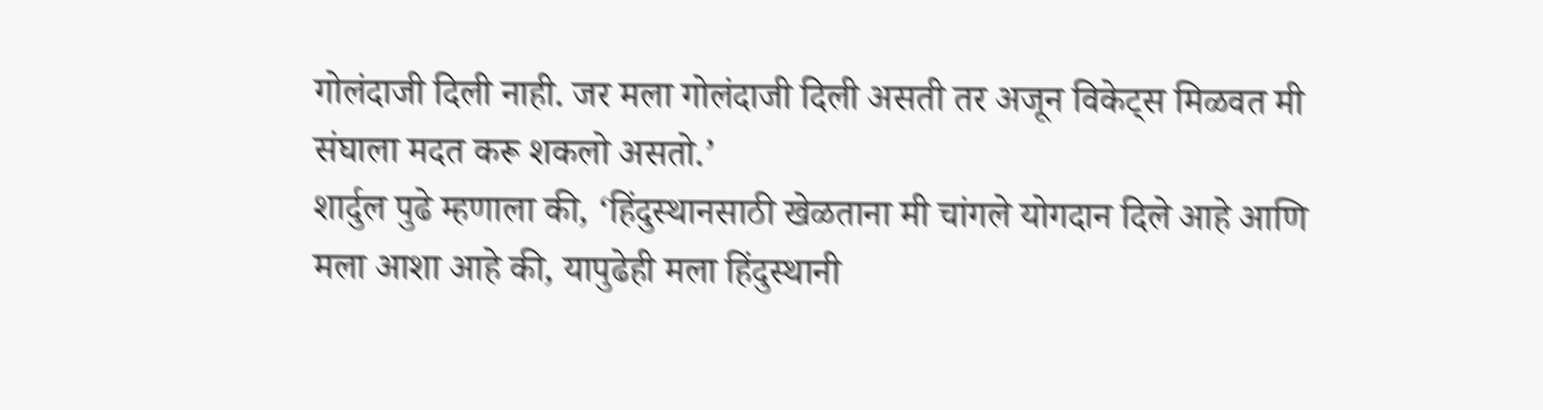गोलंदाजी दिली नाही. जर मला गोलंदाजी दिली असती तर अजून विकेट्स मिळवत मी संघाला मदत करू शकलो असतो.’
शार्दुल पुढे म्हणाला की, ‘हिंदुस्थानसाठी खेळताना मी चांगले योगदान दिले आहे आणि मला आशा आहे की, यापुढेही मला हिंदुस्थानी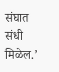संघात संधी मिळेल.’